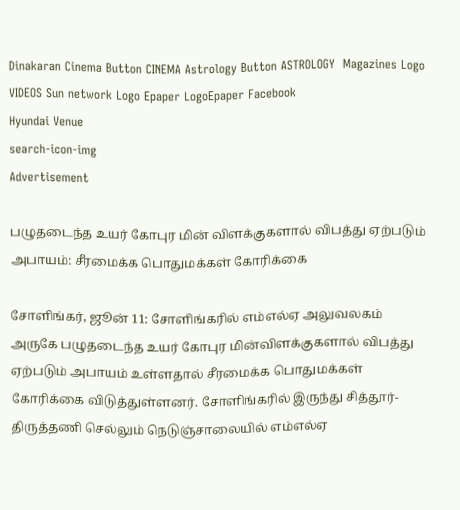Dinakaran Cinema Button CINEMA Astrology Button ASTROLOGY  Magazines Logo VIDEOS Sun network Logo Epaper LogoEpaper Facebook
Hyundai Venue
search-icon-img
Advertisement

பழுதடைந்த உயர் கோபுர மின் விளக்குகளால் விபத்து ஏற்படும் அபாயம்: சீரமைக்க பொதுமக்கள் கோரிக்கை

சோளிங்கர், ஜூன் 11: சோளிங்கரில் எம்எல்ஏ அலுவலகம் அருகே பழுதடைந்த உயர் கோபுர மின்விளக்குகளால் விபத்து ஏற்படும் அபாயம் உள்ளதால் சீரமைக்க பொதுமக்கள் கோரிக்கை விடுத்துள்ளனர். சோளிங்கரில் இருந்து சித்தூர்- திருத்தணி செல்லும் நெடுஞ்சாலையில் எம்எல்ஏ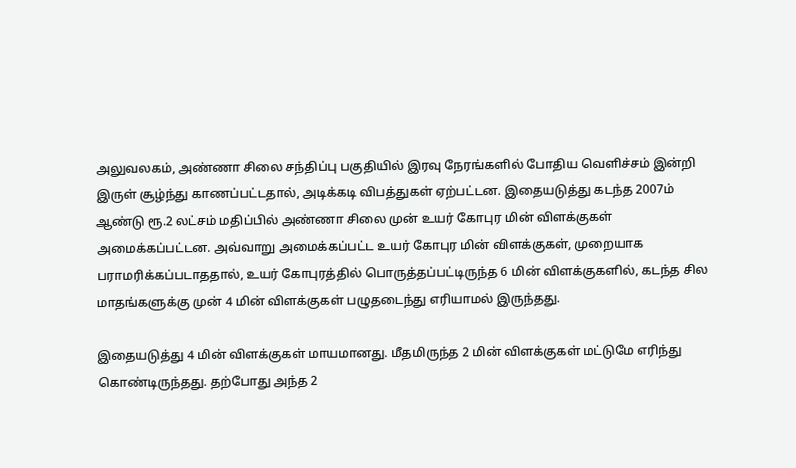அலுவலகம், அண்ணா சிலை சந்திப்பு பகுதியில் இரவு நேரங்களில் போதிய வெளிச்சம் இன்றி இருள் சூழ்ந்து காணப்பட்டதால், அடிக்கடி விபத்துகள் ஏற்பட்டன. இதையடுத்து கடந்த 2007ம் ஆண்டு ரூ.2 லட்சம் மதிப்பில் அண்ணா சிலை முன் உயர் கோபுர மின் விளக்குகள் அமைக்கப்பட்டன. அவ்வாறு அமைக்கப்பட்ட உயர் கோபுர மின் விளக்குகள், முறையாக பராமரிக்கப்படாததால், உயர் கோபுரத்தில் பொருத்தப்பட்டிருந்த 6 மின் விளக்குகளில், கடந்த சில மாதங்களுக்கு முன் 4 மின் விளக்குகள் பழுதடைந்து எரியாமல் இருந்தது.

இதையடுத்து 4 மின் விளக்குகள் மாயமானது. மீதமிருந்த 2 மின் விளக்குகள் மட்டுமே எரிந்து கொண்டிருந்தது. தற்போது அந்த 2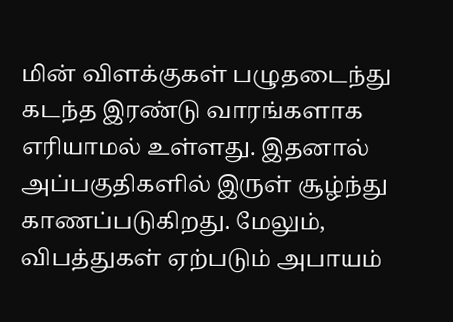மின் விளக்குகள் பழுதடைந்து கடந்த இரண்டு வாரங்களாக எரியாமல் உள்ளது. இதனால் அப்பகுதிகளில் இருள் சூழ்ந்து காணப்படுகிறது. மேலும், விபத்துகள் ஏற்படும் அபாயம்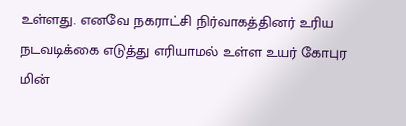உள்ளது. எனவே நகராட்சி நிர்வாகத்தினர் உரிய நடவடிக்கை எடுத்து எரியாமல் உள்ள உயர் கோபுர மின்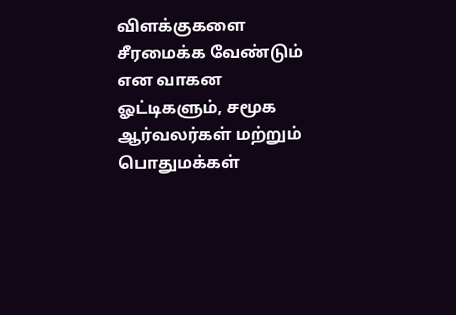விளக்குகளை சீரமைக்க வேண்டும் என வாகன ஓட்டிகளும், சமூக ஆர்வலர்கள் மற்றும் பொதுமக்கள்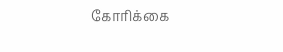கோரிக்கை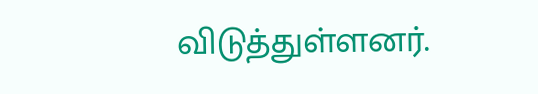விடுத்துள்ளனர்.